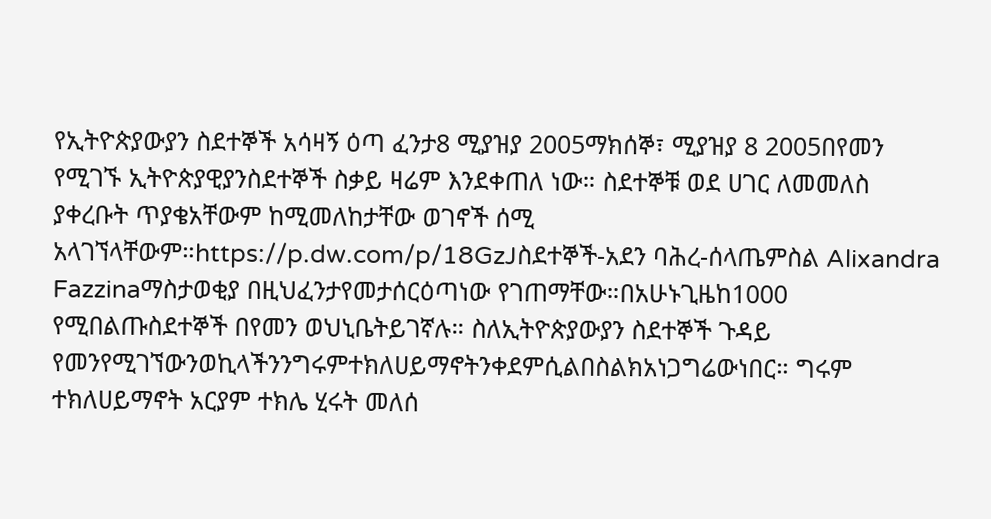የኢትዮጵያውያን ስደተኞች አሳዛኝ ዕጣ ፈንታ8 ሚያዝያ 2005ማክሰኞ፣ ሚያዝያ 8 2005በየመን የሚገኙ ኢትዮጵያዊያንስደተኞች ስቃይ ዛሬም እንደቀጠለ ነው። ስደተኞቹ ወደ ሀገር ለመመለስ ያቀረቡት ጥያቄአቸውም ከሚመለከታቸው ወገኖች ሰሚ አላገኘላቸውም።https://p.dw.com/p/18GzJስደተኞች-አደን ባሕረ-ሰላጤምስል Alixandra Fazzinaማስታወቂያ በዚህፈንታየመታሰርዕጣነው የገጠማቸው።በአሁኑጊዜከ1000 የሚበልጡስደተኞች በየመን ወህኒቤትይገኛሉ። ስለኢትዮጵያውያን ስደተኞች ጉዳይ የመንየሚገኘውንወኪላችንንግሩምተክለሀይማኖትንቀደምሲልበስልክአነጋግሬውነበር። ግሩም ተክለሀይማኖት አርያም ተክሌ ሂሩት መለሰ